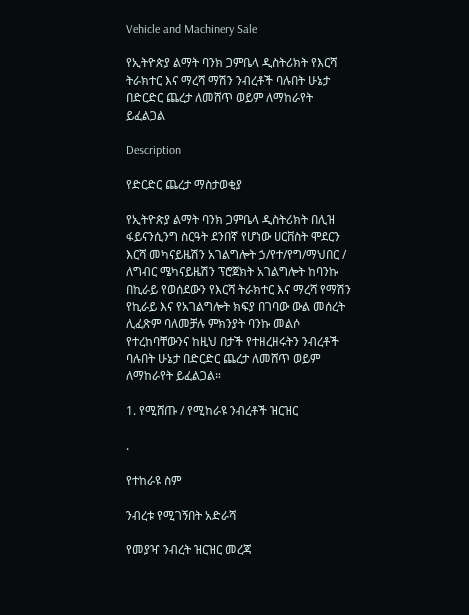Vehicle and Machinery Sale

የኢትዮጵያ ልማት ባንክ ጋምቤላ ዲስትሪክት የእርሻ ትራክተር እና ማረሻ ማሽን ንብረቶች ባሉበት ሁኔታ በድርድር ጨረታ ለመሸጥ ወይም ለማከራየት ይፈልጋል

Description

የድርድር ጨረታ ማስታወቂያ

የኢትዮጵያ ልማት ባንክ ጋምቤላ ዲስትሪክት በሊዝ ፋይናንሲንግ ስርዓት ደንበኛ የሆነው ሀርቨስት ሞደርን እርሻ መካናይዜሽን አገልግሎት ኃ/የተ/የግ/ማህበር / ለግብር ሜካናይዜሽን ፕሮጀክት አገልግሎት ከባንኩ በኪራይ የወሰደውን የእርሻ ትራክተር እና ማረሻ የማሽን የኪራይ እና የአገልግሎት ክፍያ በገባው ውል መሰረት ሊፈጽም ባለመቻሉ ምክንያት ባንኩ መልሶ የተረከባቸውንና ከዚህ በታች የተዘረዘሩትን ንብረቶች ባሉበት ሁኔታ በድርድር ጨረታ ለመሸጥ ወይም ለማከራየት ይፈልጋል።

1. የሚሸጡ / የሚከራዩ ንብረቶች ዝርዝር

.

የተከራዩ ስም

ንብረቱ የሚገኝበት አድራሻ

የመያዣ ንብረት ዝርዝር መረጃ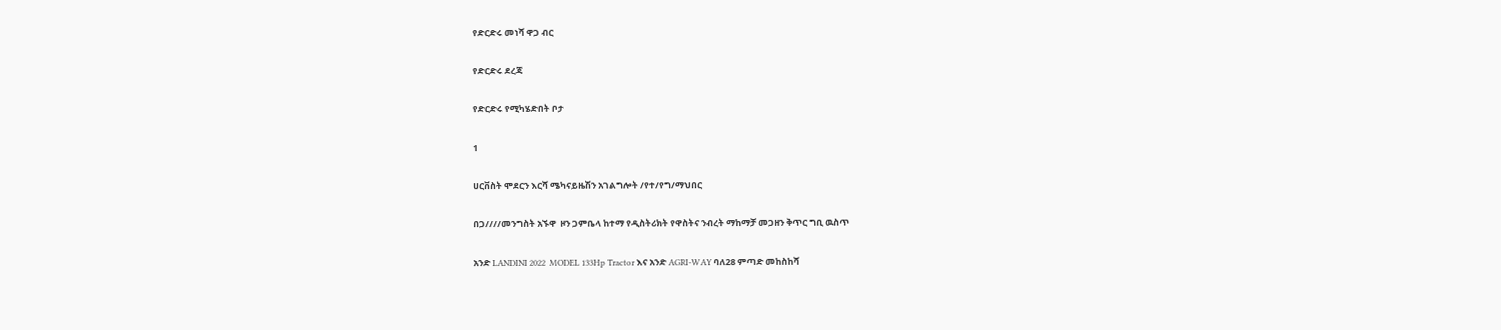የድርድሩ መነሻ ዋጋ ብር

የድርድሩ ደረጃ

የድርድሩ የሚካሄድበት ቦታ

1

ሀርቨስት ሞደርን እርሻ ሜካናይዜሽን አገልግሎት /የተ/የግ/ማህበር

በጋ////መንግስት አኙዋ  ዞን ጋምቤላ ከተማ የዲስትሪክት የዋስትና ንብረት ማከማቻ መጋዘን ቅጥር ግቢ ዉስጥ

አንድ LANDINI 2022  MODEL 133Hp Tractor እና አንድ AGRI-WAY ባለ28 ምጣድ መከስከሻ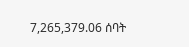7,265,379.06 ሰባት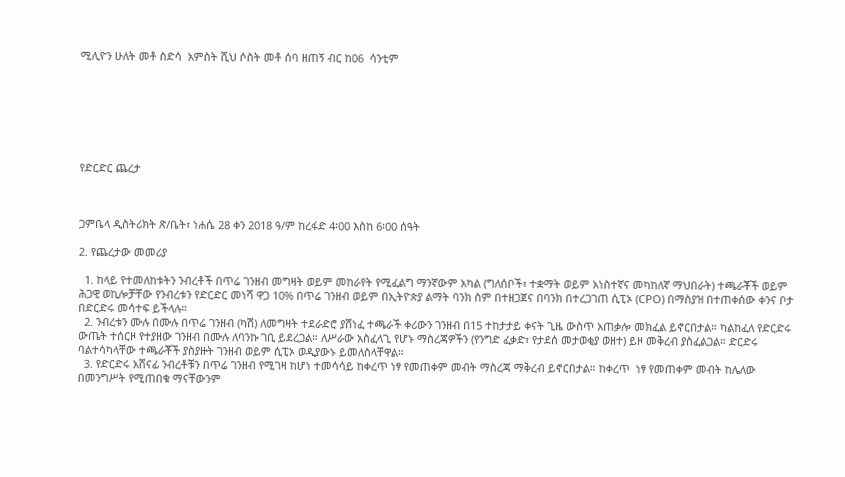ሚሊዮን ሁለት መቶ ስድሳ  አምስት ሺህ ሶስት መቶ ሰባ ዘጠኝ ብር ከ06  ሳንቲም







የድርድር ጨረታ



ጋምቤላ ዲስትሪክት ጽ/ቤት፣ ነሐሴ 28 ቀን 2018 ዓ/ም ከረፋድ 4፡00 እስከ 6፡00 ሰዓት

2. የጨረታው መመሪያ

  1. ከላይ የተመለከቱትን ንብረቶች በጥሬ ገንዘብ መግዛት ወይም መከራየት የሚፈልግ ማንኛውም አካል (ግለሰቦች፣ ተቋማት ወይም አነስተኛና መካከለኛ ማህበራት) ተጫራቾች ወይም ሕጋዊ ወኪሎቻቸው የንብረቱን የድርድር መነሻ ዋጋ 10% በጥሬ ገንዘብ ወይም በኢትዮጵያ ልማት ባንክ ስም በተዘጋጀና በባንክ በተረጋገጠ ሲፒኦ (CPO) በማስያዝ በተጠቀሰው ቀንና ቦታ በድርድሩ መሳተፍ ይችላሉ።
  2. ንብረቱን ሙሉ በሙሉ በጥሬ ገንዘብ (ካሽ) ለመግዛት ተደራድሮ ያሸነፈ ተጫራች ቀሪውን ገንዘብ በ15 ተከታታይ ቀናት ጊዜ ውስጥ አጠቃሎ መክፈል ይኖርበታል። ካልከፈለ የድርድሩ ውጤት ተሰርዞ የተያዘው ገንዘብ በሙሉ ለባንኩ ገቢ ይደረጋል። ለሥራው አስፈላጊ የሆኑ ማስረጃዎችን (የንግድ ፈቃድ፣ የታደሰ መታወቂያ ወዘተ) ይዞ መቅረብ ያስፈልጋል። ድርድሩ ባልተሳካላቸው ተጫራቾች ያስያዙት ገንዘብ ወይም ሲፒኦ ወዲያውኑ ይመለስላቸዋል።
  3. የድርድሩ አሸናፊ ንብረቶቹን በጥሬ ገንዘብ የሚገዛ ከሆነ ተመሳሳይ ከቀረጥ ነፃ የመጠቀም መብት ማስረጃ ማቅረብ ይኖርበታል። ከቀረጥ  ነፃ የመጠቀም መብት ከሌለው በመንግሥት የሚጠበቁ ማናቸውንም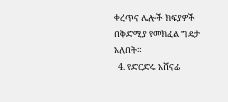ቀረጥና ሌሎች ክፍያዎች በቅድሚያ የመክፈል ግዴታ አለበት።
  4. የድርድሩ አሸናፊ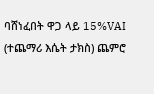ባሸነፈበት ዋጋ ላይ 15%VAI (ተጨማሪ እሴት ታክስ) ጨምሮ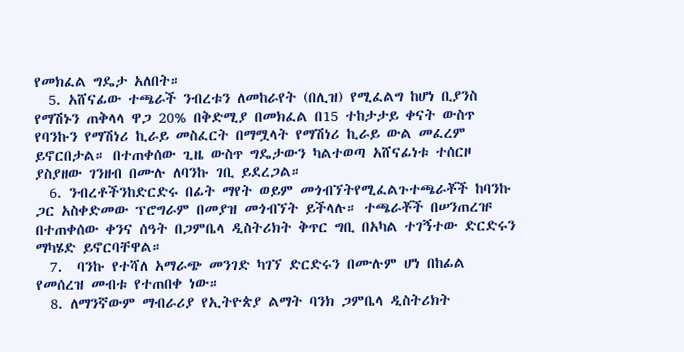የመክፈል ግዴታ አለበት።
  5. አሸናፊው ተጫራች ንብረቱን ለመከራየት (በሊዝ) የሚፈልግ ከሆነ ቢያንስ የማሽኑን ጠቅላላ ዋጋ 20% በቅድሚያ በመክፈል በ15 ተከታታይ ቀናት ውስጥ የባንኩን የማሽነሪ ኪራይ መስፈርት በማሟላት የማሽነሪ ኪራይ ውል መፈረም ይኖርበታል። በተጠቀሰው ጊዜ ውስጥ ግዴታውን ካልተወጣ አሸናፊነቱ ተሰርዞ ያስያዘው ገንዘብ በሙሉ ለባንኩ ገቢ ይደረጋል።
  6. ንብረቶችንከድርድሩ በፊት ማየት ወይም መጎብኘትየሚፈልጉተጫራቾች ከባንኩ ጋር አስቀድመው ፕሮግራም በመያዝ መጎብኘት ይችላሉ። ተጫራቾች በሠንጠረዡ በተጠቀሰው ቀንና ሰዓት በጋምቤላ ዲስትሪክት ቅጥር ግቢ በአካል ተገኝተው ድርድሩን ማካሄድ ይኖርባቸዋል።
  7.  ባንኩ የተሻለ አማራጭ መንገድ ካገኘ ድርድሩን በሙሉም ሆነ በከፊል የመሰረዝ መብቱ የተጠበቀ ነው።
  8. ለማንኛውም ማብራሪያ የኢትዮጵያ ልማት ባንክ ጋምቤላ ዲስትሪክት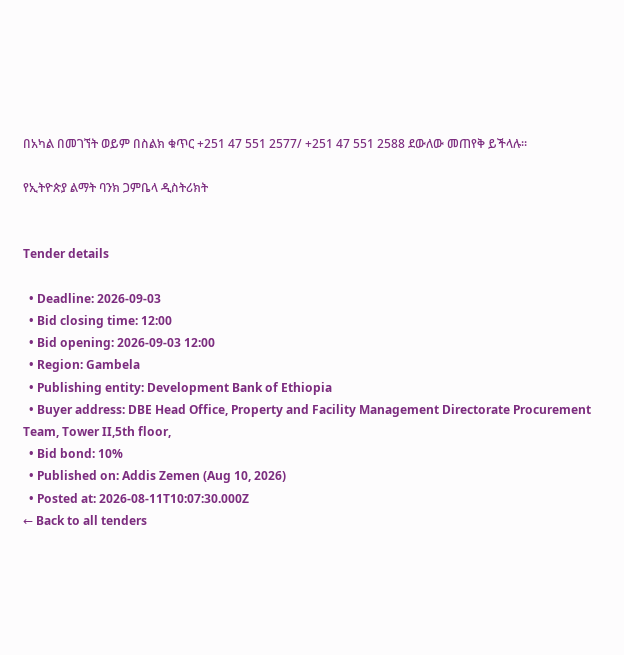በአካል በመገኘት ወይም በስልክ ቁጥር +251 47 551 2577/ +251 47 551 2588 ደውለው መጠየቅ ይችላሉ።

የኢትዮጵያ ልማት ባንክ ጋምቤላ ዲስትሪክት


Tender details

  • Deadline: 2026-09-03
  • Bid closing time: 12:00
  • Bid opening: 2026-09-03 12:00
  • Region: Gambela
  • Publishing entity: Development Bank of Ethiopia
  • Buyer address: DBE Head Office, Property and Facility Management Directorate Procurement Team, Tower II,5th floor,
  • Bid bond: 10%
  • Published on: Addis Zemen (Aug 10, 2026)
  • Posted at: 2026-08-11T10:07:30.000Z
← Back to all tenders